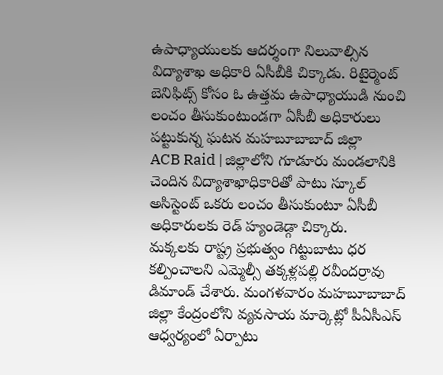ఉపాధ్యాయులకు ఆదర్శంగా నిలువాల్సిన విద్యాశాఖ అధికారి ఏసీబీకి చిక్కాడు. రిటైర్మెంట్ బెనిఫిట్స్ కోసం ఓ ఉత్తమ ఉపాధ్యాయుడి నుంచి లంచం తీసుకుంటుండగా ఏసీబీ అధికారులు పట్టుకున్న ఘటన మహబూబాబాద్ జిల్లా
ACB Raid | జిల్లాలోని గూడూరు మండలానికి చెందిన విద్యాశాఖాధికారితో పాటు స్కూల్ అసిస్టెంట్ ఒకరు లంచం తీసుకుంటూ ఏసీబీ అధికారులకు రెడ్ హ్యండెడ్గా చిక్కారు.
మక్కలకు రాష్ట్ర ప్రభుత్వం గిట్టుబాటు ధర కల్పించాలని ఎమ్మెల్సీ తక్కళ్లపల్లి రవీందర్రావు డిమాండ్ చేశారు. మంగళవారం మహబూబాబాద్ జిల్లా కేంద్రంలోని వ్యవసాయ మార్కెట్లో పీఏసీఎస్ ఆధ్వర్యంలో ఏర్పాటు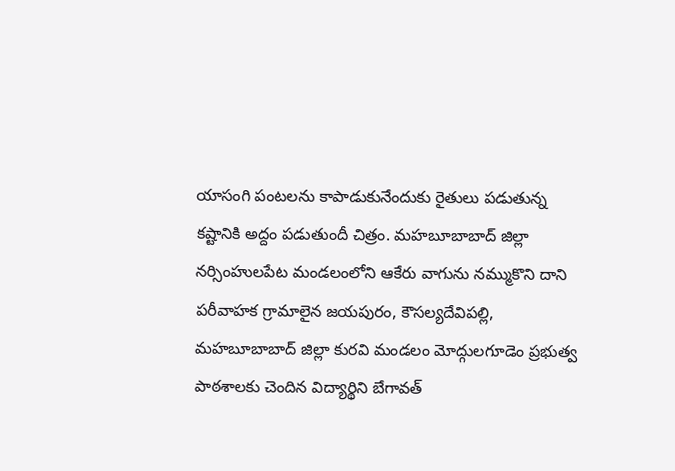యాసంగి పంటలను కాపాడుకునేందుకు రైతులు పడుతున్న కష్టానికి అద్దం పడుతుందీ చిత్రం. మహబూబాబాద్ జిల్లా నర్సింహులపేట మండలంలోని ఆకేరు వాగును నమ్ముకొని దాని పరీవాహక గ్రామాలైన జయపురం, కౌసల్యదేవిపల్లి,
మహబూబాబాద్ జిల్లా కురవి మండలం మోద్గులగూడెం ప్రభుత్వ పాఠశాలకు చెందిన విద్యార్థిని బేగావత్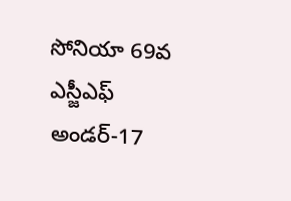సోనియా 69వ ఎస్జీఎఫ్ అండర్-17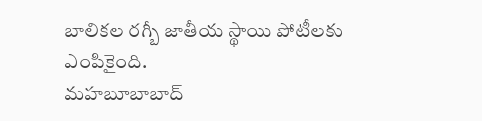బాలికల రగ్బీ జాతీయ స్థాయి పోటీలకు ఎంపికైంది.
మహబూబాబాద్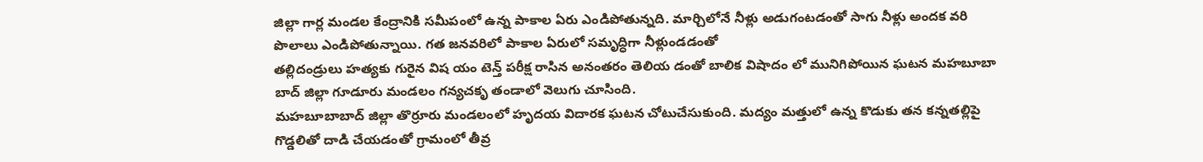జిల్లా గార్ల మండల కేంద్రానికి సమీపంలో ఉన్న పాకాల ఏరు ఎండిపోతున్నది. మార్చిలోనే నీళ్లు అడుగంటడంతో సాగు నీళ్లు అందక వరి పొలాలు ఎండిపోతున్నాయి. గత జనవరిలో పాకాల ఏరులో సమృద్ధిగా నీళ్లుండడంతో
తల్లిదండ్రులు హత్యకు గురైన విష యం టెన్త్ పరీక్ష రాసిన అనంతరం తెలియ డంతో బాలిక విషాదం లో మునిగిపోయిన ఘటన మహబూబా బాద్ జిల్లా గూడూరు మండలం గన్యచకృ తండాలో వెలుగు చూసింది.
మహబూబాబాద్ జిల్లా తొర్రూరు మండలంలో హృదయ విదారక ఘటన చోటుచేసుకుంది. మద్యం మత్తులో ఉన్న కొడుకు తన కన్నతల్లిపై గొడ్డలితో దాడి చేయడంతో గ్రామంలో తీవ్ర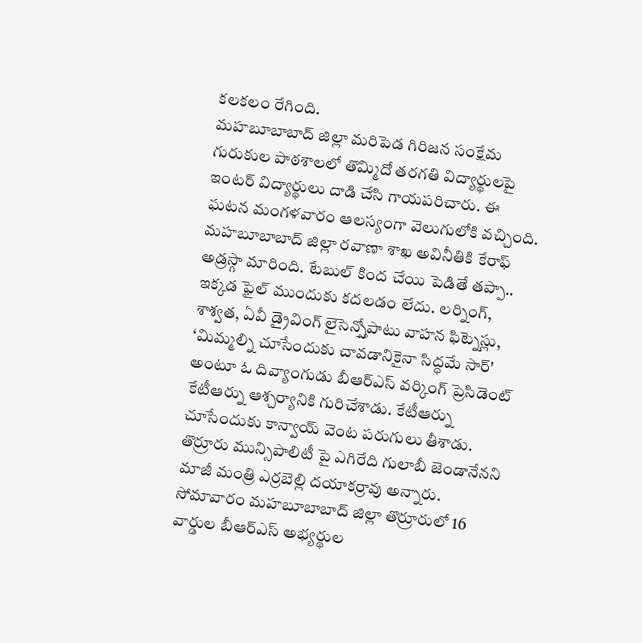కలకలం రేగింది.
మహబూబాబాద్ జిల్లా మరిపెడ గిరిజన సంక్షేమ గురుకుల పాఠశాలలో తొమ్మిదో తరగతి విద్యార్థులపై ఇంటర్ విద్యార్థులు దాడి చేసి గాయపరిచారు. ఈ ఘటన మంగళవారం ఆలస్యంగా వెలుగులోకి వచ్చింది.
మహబూబాబాద్ జిల్లా రవాణా శాఖ అవినీతికి కేరాఫ్ అడ్రస్గా మారింది. టేబుల్ కింద చేయి పెడితే తప్పా.. ఇక్కడ ఫైల్ ముందుకు కదలడం లేదు. లర్నింగ్, శాశ్వత, ఏవీ డ్రైవింగ్ లైసెన్స్తోపాటు వాహన ఫిట్నెస్లు,
‘మిమ్మల్ని చూసేందుకు చావడానికైనా సిద్ధమే సార్' అంటూ ఓ దివ్యాంగుడు బీఆర్ఎస్ వర్కింగ్ ప్రెసిడెంట్ కేటీఆర్ను ఆశ్చర్యానికి గురిచేశాడు. కేటీఆర్ను చూసేందుకు కాన్వాయ్ వెంట పరుగులు తీశాడు.
తొర్రూరు మున్సిపాలిటీ పై ఎగిరేది గులాబీ జెండానేనని మాజీ మంత్రి ఎర్రబెల్లి దయాకర్రావు అన్నారు. సోమావారం మహబూబాబాద్ జిల్లా తొర్రూరులో 16 వార్డుల బీఆర్ఎస్ అభ్యర్థుల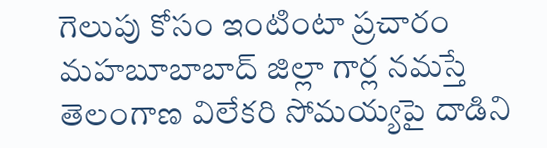గెలుపు కోసం ఇంటింటా ప్రచారం
మహబూబాబాద్ జిల్లా గార్ల నమస్తే తెలంగాణ విలేకరి సోమయ్యపై దాడిని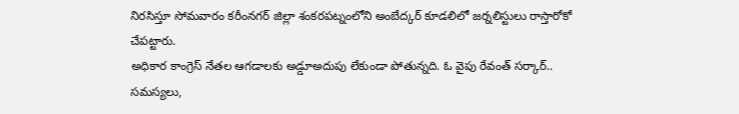నిరసిస్తూ సోమవారం కరీంనగర్ జిల్లా శంకరపట్నంలోని అంబేద్కర్ కూడలిలో జర్నలిస్టులు రాస్తారోకో చేపట్టారు.
అధికార కాంగ్రెస్ నేతల ఆగడాలకు అడ్డూఅదుపు లేకుండా పోతున్నది. ఓ వైపు రేవంత్ సర్కార్.. సమస్యలు,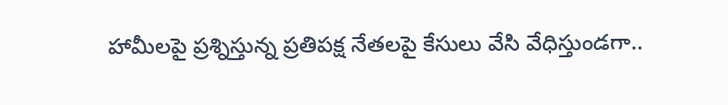హామీలపై ప్రశ్నిస్తున్న ప్రతిపక్ష నేతలపై కేసులు వేసి వేధిస్తుండగా..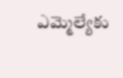ఎమ్మెల్యేకు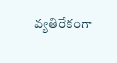వ్యతిరేకంగా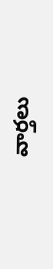వార్తలు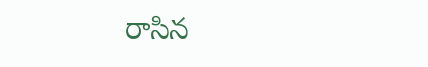రాసిన